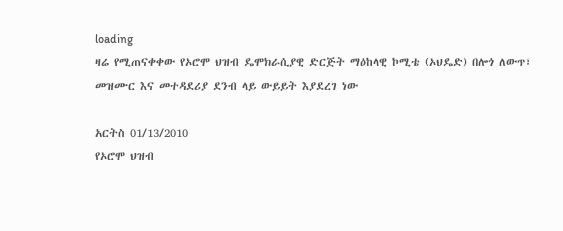loading
ዛሬ የሚጠናቀቀው የኦሮሞ ህዝብ ዴሞክራሲያዊ ድርጅት ማዕከላዊ ኮሚቴ (ኦህዴድ) በሎጎ ለውጥ፣ መዝሙር እና መተዳደሪያ ደንብ ላይ ውይይት እያደረገ ነው

አርትስ 01/13/2010
የኦሮሞ ህዝብ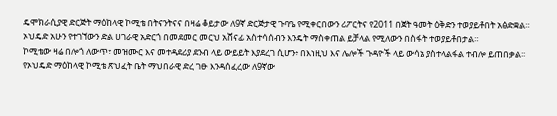ዴሞክራሲያዊ ድርጅት ማዕከላዊ ኮሚቴ በትናንትናና በዛሬ ቆይታው ለ9ኛ ድርጅታዊ ጉባዔ የሚቀርበውን ሪፖርትና የ2011 በጀት ዓመት ዕቅድን ተወያይቶበት አፅድቋል።
ኦህዴድ አሁን የተገኘውን ድል ሀገራዊ አድርጎ በመደመር መርህ አሸናፊ አስተሳሰብን እንዴት ማስቀጠል ይቻላል የሚለውን በስፋት ተወያይቶበታል።
ኮሚቴው ዛሬ በሎጎ ለውጥ፣ መዝሙር እና መተዳደሪያ ደንብ ላይ ውይይት እያደረገ ሲሆን፥ በእነዚህ እና ሌሎች ጉዳዮች ላይ ውሳኔ ያስተላልፋል ተብሎ ይጠበቃል፡፡ የኦህዴድ ማዕከላዊ ኮሚቴ ጽህፈት ቤት ማህበራዊ ድረ ገፁ እንዳሰፈረው ለ9ኛው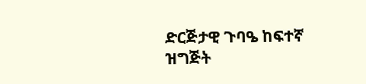ድርጅታዊ ጉባዔ ከፍተኛ ዝግጅት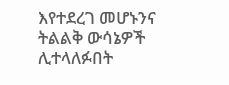እየተደረገ መሆኑንና ትልልቅ ውሳኔዎች ሊተላለፉበት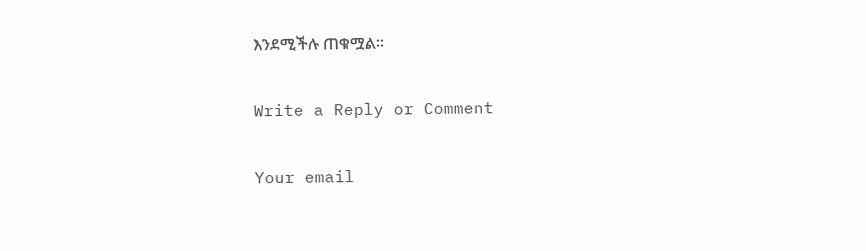እንደሚችሉ ጠቁሟል፡፡

Write a Reply or Comment

Your email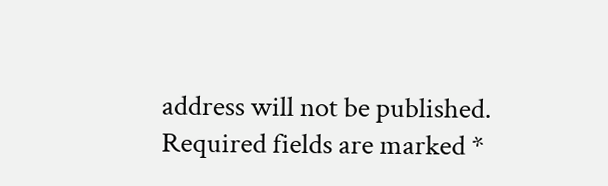address will not be published. Required fields are marked *